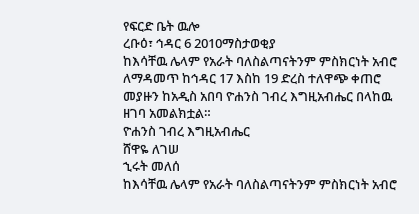የፍርድ ቤት ዉሎ
ረቡዕ፣ ኅዳር 6 2010ማስታወቂያ
ከእሳቸዉ ሌላም የአራት ባለስልጣናትንም ምስክርነት አብሮ ለማዳመጥ ከኅዳር 17 እስከ 19 ድረስ ተለዋጭ ቀጠሮ መያዙን ከአዲስ አበባ ዮሐንስ ገብረ እግዚአብሔር በላከዉ ዘገባ አመልክቷል።
ዮሐንስ ገብረ እግዚአብሔር
ሸዋዬ ለገሠ
ኂሩት መለሰ
ከእሳቸዉ ሌላም የአራት ባለስልጣናትንም ምስክርነት አብሮ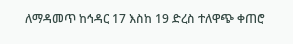ለማዳመጥ ከኅዳር 17 እስከ 19 ድረስ ተለዋጭ ቀጠሮ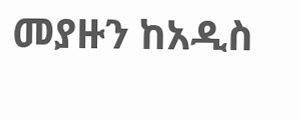መያዙን ከአዲስ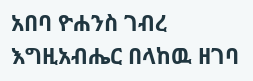አበባ ዮሐንስ ገብረ እግዚአብሔር በላከዉ ዘገባ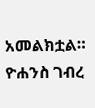አመልክቷል።
ዮሐንስ ገብረ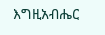እግዚአብሔር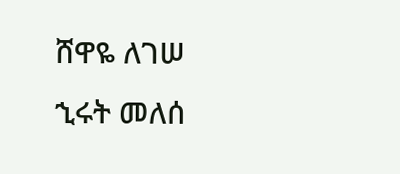ሸዋዬ ለገሠ
ኂሩት መለሰ